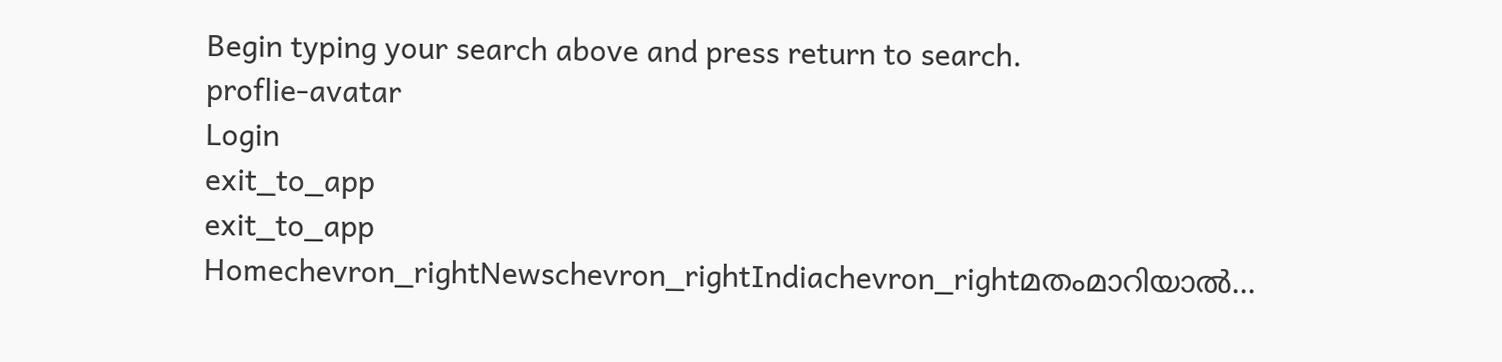Begin typing your search above and press return to search.
proflie-avatar
Login
exit_to_app
exit_to_app
Homechevron_rightNewschevron_rightIndiachevron_rightമതംമാറിയാൽ...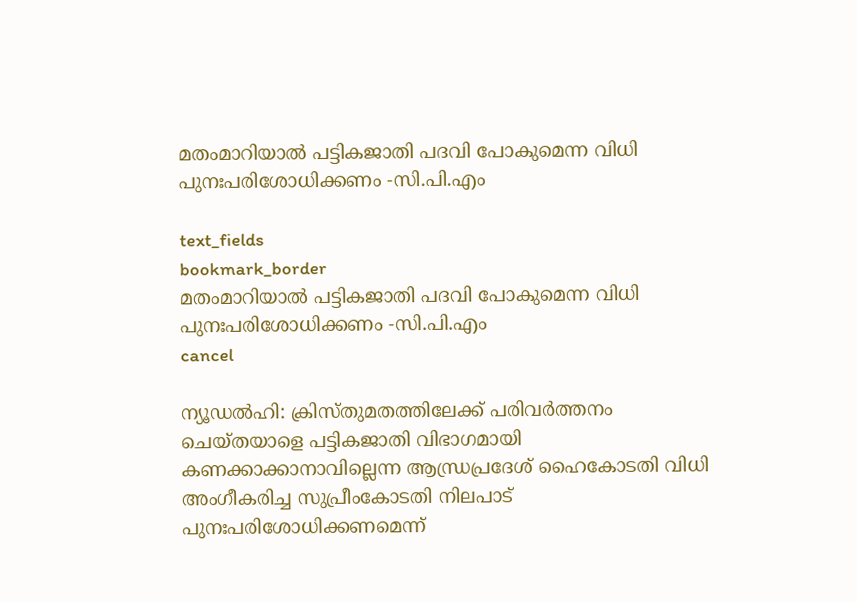മതംമാറിയാൽ പട്ടികജാതി പദവി പോകുമെന്ന വിധി പുനഃപരിശോധിക്കണം -സി.പി.എം

text_fields
bookmark_border
മതംമാറിയാൽ പട്ടികജാതി പദവി പോകുമെന്ന വിധി പുനഃപരിശോധിക്കണം -സി.പി.എം
cancel

ന്യൂഡൽഹി: ക്രിസ്തുമതത്തിലേക്ക് പരിവർത്തനം ചെയ്തയാളെ പട്ടികജാതി വിഭാഗമായി കണക്കാക്കാനാവില്ലെന്ന ആന്ധ്രപ്രദേശ് ഹൈകോടതി വിധി അംഗീകരിച്ച സുപ്രീംകോടതി നിലപാട് പുനഃപരിശോധിക്കണമെന്ന്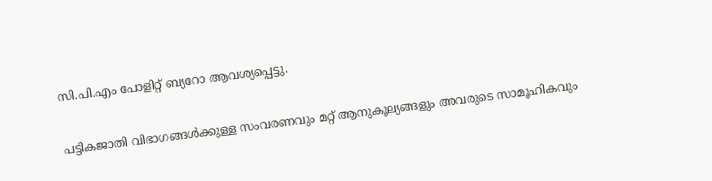സി.പി.എം പോളിറ്റ് ബ്യറോ ആവശ്യപ്പെട്ടു.

പട്ടികജാതി വിഭാഗങ്ങൾക്കുള്ള സംവരണവും മറ്റ് ആനുകൂല്യങ്ങളും അവരുടെ സാമൂഹികവും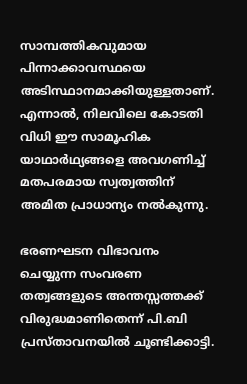സാമ്പത്തികവുമായ പിന്നാക്കാവസ്ഥയെ അടിസ്ഥാനമാക്കിയുള്ളതാണ്. എന്നാൽ, നിലവിലെ കോടതി വിധി ഈ സാമൂഹിക യാഥാർഥ്യങ്ങളെ അവഗണിച്ച് മതപരമായ സ്വത്വത്തിന് അമിത പ്രാധാന്യം നൽകുന്നു.

ഭരണഘടന വിഭാവനം ചെയ്യുന്ന സംവരണ തത്വങ്ങളുടെ അന്തസ്സത്തക്ക് വിരുദ്ധമാണിതെന്ന് പി.ബി പ്രസ്താവനയിൽ ചൂണ്ടിക്കാട്ടി.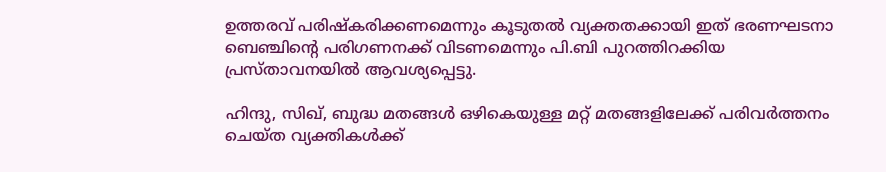ഉത്തരവ് പരിഷ്കരിക്കണമെന്നും കൂടുതൽ വ്യക്തതക്കായി ഇത് ഭരണഘടനാ ബെഞ്ചിന്റെ പരിഗണനക്ക് വിടണമെന്നും പി.ബി പുറത്തിറക്കിയ പ്രസ്താവനയിൽ ആവശ്യപ്പെട്ടു.

ഹിന്ദു, സിഖ്, ബുദ്ധ മതങ്ങൾ ഒഴികെയുള്ള മറ്റ് മതങ്ങളിലേക്ക് പരിവർത്തനം ചെയ്ത വ്യക്തികൾക്ക്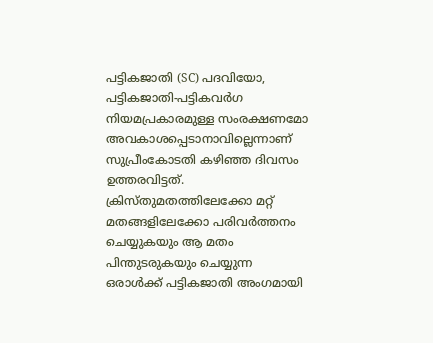പട്ടികജാതി (SC) പദവിയോ, പട്ടികജാതി-പട്ടികവർഗ നിയമപ്രകാരമുള്ള സംരക്ഷണമോ അവകാശപ്പെടാനാവില്ലെന്നാണ് സുപ്രീംകോടതി കഴിഞ്ഞ ദിവസം ഉത്തരവിട്ടത്. ക്രിസ്തുമതത്തിലേക്കോ മറ്റ് മതങ്ങളിലേക്കോ പരിവർത്തനം ചെയ്യുകയും ആ മതം പിന്തുടരുകയും ചെയ്യുന്ന ഒരാൾക്ക് പട്ടികജാതി അംഗമായി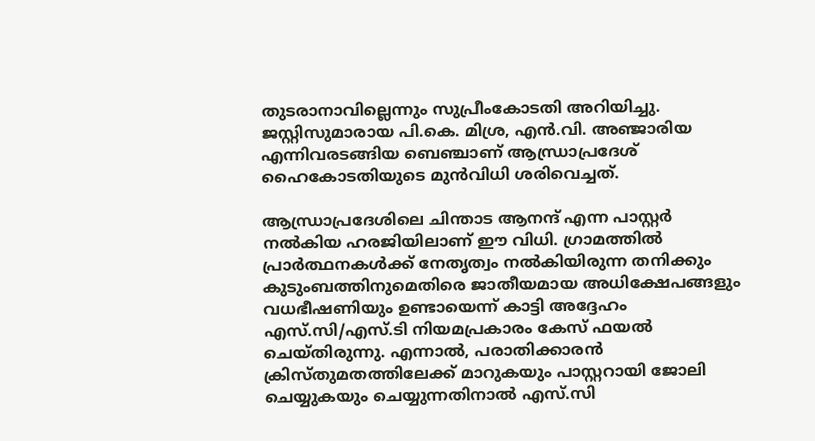തുടരാനാവില്ലെന്നും സുപ്രീംകോടതി അറിയിച്ചു. ജസ്റ്റിസുമാരായ പി.കെ. മിശ്ര, എൻ.വി. അഞ്ജാരിയ എന്നിവരടങ്ങിയ ബെഞ്ചാണ് ആന്ധ്രാപ്രദേശ് ഹൈകോടതിയുടെ മുൻവിധി ശരിവെച്ചത്.

ആന്ധ്രാപ്രദേശിലെ ചിന്താട ആനന്ദ് എന്ന പാസ്റ്റർ നൽകിയ ഹരജിയിലാണ് ഈ വിധി. ഗ്രാമത്തിൽ പ്രാർത്ഥനകൾക്ക് നേതൃത്വം നൽകിയിരുന്ന തനിക്കും കുടുംബത്തിനുമെതിരെ ജാതീയമായ അധിക്ഷേപങ്ങളും വധഭീഷണിയും ഉണ്ടായെന്ന് കാട്ടി അദ്ദേഹം എസ്‌.സി/എസ്.ടി നിയമപ്രകാരം കേസ് ഫയൽ ചെയ്തിരുന്നു. എന്നാൽ, പരാതിക്കാരൻ ക്രിസ്തുമതത്തിലേക്ക് മാറുകയും പാസ്റ്ററായി ജോലി ചെയ്യുകയും ചെയ്യുന്നതിനാൽ എസ്‌.സി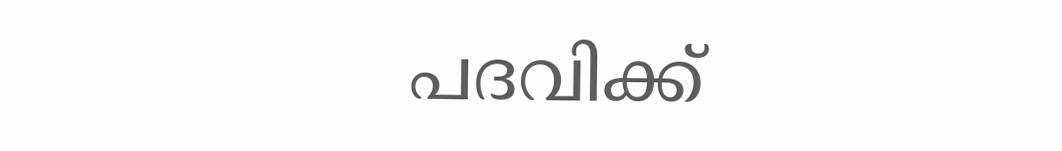പദവിക്ക്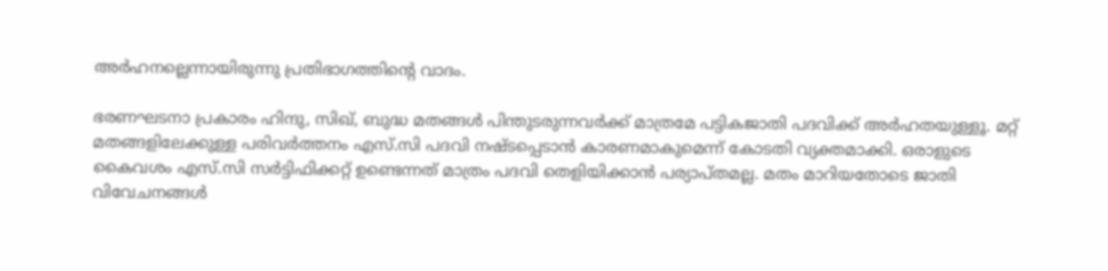അർഹനല്ലെന്നായിരുന്നു പ്രതിഭാഗത്തിന്റെ വാദം.

ഭരണഘടനാ പ്രകാരം ഹിന്ദു, സിഖ്, ബുദ്ധ മതങ്ങൾ പിന്തുടരുന്നവർക്ക് മാത്രമേ പട്ടികജാതി പദവിക്ക് അർഹതയുള്ളൂ. മറ്റ് മതങ്ങളിലേക്കുള്ള പരിവർത്തനം എസ്‌.സി പദവി നഷ്ടപ്പെടാൻ കാരണമാകുമെന്ന് കോടതി വ്യക്തമാക്കി. ഒരാളുടെ കൈവശം എസ്‌.സി സർട്ടിഫിക്കറ്റ് ഉണ്ടെന്നത് മാത്രം പദവി തെളിയിക്കാൻ പര്യാപ്തമല്ല. മതം മാറിയതോടെ ജാതി വിവേചനങ്ങൾ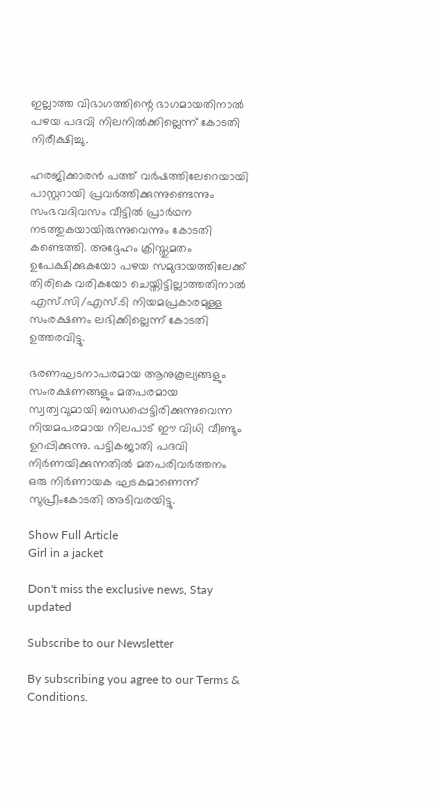ഇല്ലാത്ത വിഭാഗത്തിന്റെ ഭാഗമായതിനാൽ പഴയ പദവി നിലനിൽക്കില്ലെന്ന് കോടതി നിരീക്ഷിച്ചു.

ഹരജിക്കാരൻ പത്ത് വർഷത്തിലേറെയായി പാസ്റ്ററായി പ്രവർത്തിക്കുന്നുണ്ടെന്നും സംഭവദിവസം വീട്ടിൽ പ്രാർഥന നടത്തുകയായിരുന്നുവെന്നും കോടതി കണ്ടെത്തി. അദ്ദേഹം ക്രിസ്തുമതം ഉപേക്ഷിക്കുകയോ പഴയ സമുദായത്തിലേക്ക് തിരികെ വരികയോ ചെയ്തിട്ടില്ലാത്തതിനാൽ എസ്‌.സി/എസ്.ടി നിയമപ്രകാരമുള്ള സംരക്ഷണം ലഭിക്കില്ലെന്ന് കോടതി ഉത്തരവിട്ടു.

ഭരണഘടനാപരമായ ആനുകൂല്യങ്ങളും സംരക്ഷണങ്ങളും മതപരമായ സ്വത്വവുമായി ബന്ധപ്പെട്ടിരിക്കുന്നുവെന്ന നിയമപരമായ നിലപാട് ഈ വിധി വീണ്ടും ഉറപ്പിക്കുന്നു. പട്ടികജാതി പദവി നിർണയിക്കുന്നതിൽ മതപരിവർത്തനം ഒരു നിർണായക ഘടകമാണെന്ന് സുപ്രീംകോടതി അടിവരയിട്ടു.

Show Full Article
Girl in a jacket

Don't miss the exclusive news, Stay updated

Subscribe to our Newsletter

By subscribing you agree to our Terms & Conditions.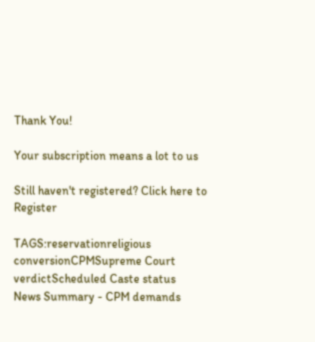Thank You!

Your subscription means a lot to us

Still haven't registered? Click here to Register

TAGS:reservationreligious conversionCPMSupreme Court verdictScheduled Caste status
News Summary - CPM demands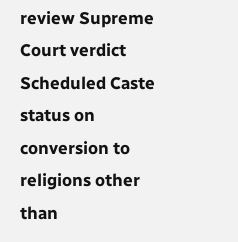review Supreme Court verdict Scheduled Caste status on conversion to religions other than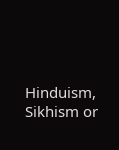Hinduism, Sikhism or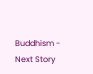Buddhism -
Next Story